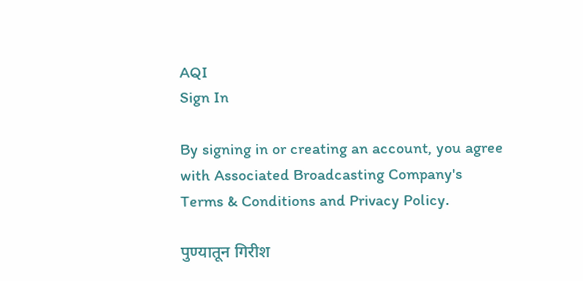AQI
Sign In

By signing in or creating an account, you agree with Associated Broadcasting Company's Terms & Conditions and Privacy Policy.

पुण्यातून गिरीश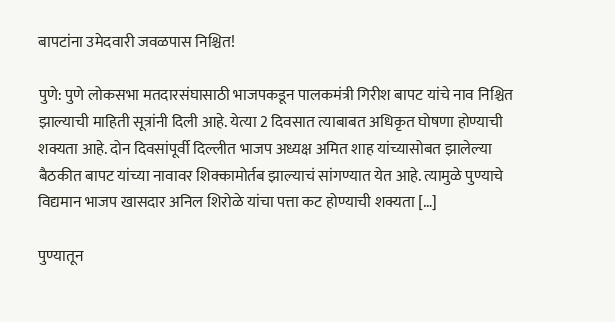बापटांना उमेदवारी जवळपास निश्चित!

पुणे: पुणे लोकसभा मतदारसंघासाठी भाजपकडून पालकमंत्री गिरीश बापट यांचे नाव निश्चित झाल्याची माहिती सूत्रांनी दिली आहे. येत्या 2 दिवसात त्याबाबत अधिकृत घोषणा होण्याची शक्यता आहे. दोन दिवसांपूर्वी दिल्लीत भाजप अध्यक्ष अमित शाह यांच्यासोबत झालेल्या बैठकीत बापट यांच्या नावावर शिक्कामोर्तब झाल्याचं सांगण्यात येत आहे. त्यामुळे पुण्याचे विद्यमान भाजप खासदार अनिल शिरोळे यांचा पत्ता कट होण्याची शक्यता […]

पुण्यातून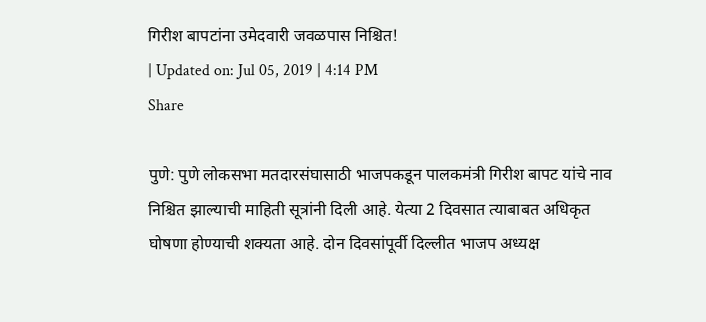गिरीश बापटांना उमेदवारी जवळपास निश्चित!
| Updated on: Jul 05, 2019 | 4:14 PM
Share

पुणे: पुणे लोकसभा मतदारसंघासाठी भाजपकडून पालकमंत्री गिरीश बापट यांचे नाव निश्चित झाल्याची माहिती सूत्रांनी दिली आहे. येत्या 2 दिवसात त्याबाबत अधिकृत घोषणा होण्याची शक्यता आहे. दोन दिवसांपूर्वी दिल्लीत भाजप अध्यक्ष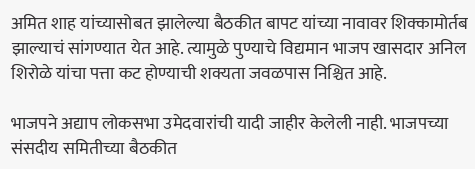अमित शाह यांच्यासोबत झालेल्या बैठकीत बापट यांच्या नावावर शिक्कामोर्तब झाल्याचं सांगण्यात येत आहे. त्यामुळे पुण्याचे विद्यमान भाजप खासदार अनिल शिरोळे यांचा पत्ता कट होण्याची शक्यता जवळपास निश्चित आहे.

भाजपने अद्याप लोकसभा उमेदवारांची यादी जाहीर केलेली नाही. भाजपच्या संसदीय समितीच्या बैठकीत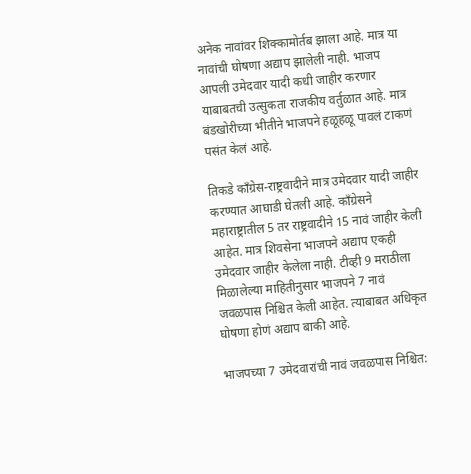अनेक नावांवर शिक्कामोर्तब झाला आहे. मात्र या नावांची घोषणा अद्याप झालेली नाही. भाजप आपली उमेदवार यादी कधी जाहीर करणार याबाबतची उत्सुकता राजकीय वर्तुळात आहे. मात्र बंडखोरीच्या भीतीने भाजपने हळूहळू पावलं टाकणं पसंत केलं आहे.

तिकडे काँग्रेस-राष्ट्रवादीने मात्र उमेदवार यादी जाहीर करण्यात आघाडी घेतली आहे. काँग्रेसने महाराष्ट्रातील 5 तर राष्ट्रवादीने 15 नावं जाहीर केली आहेत. मात्र शिवसेना भाजपने अद्याप एकही उमेदवार जाहीर केलेला नाही. टीव्ही 9 मराठीला मिळालेल्या माहितीनुसार भाजपने 7 नावं जवळपास निश्चित केली आहेत. त्याबाबत अधिकृत घोषणा होणं अद्याप बाकी आहे.

भाजपच्या 7 उमेदवारांची नावं जवळपास निश्चित: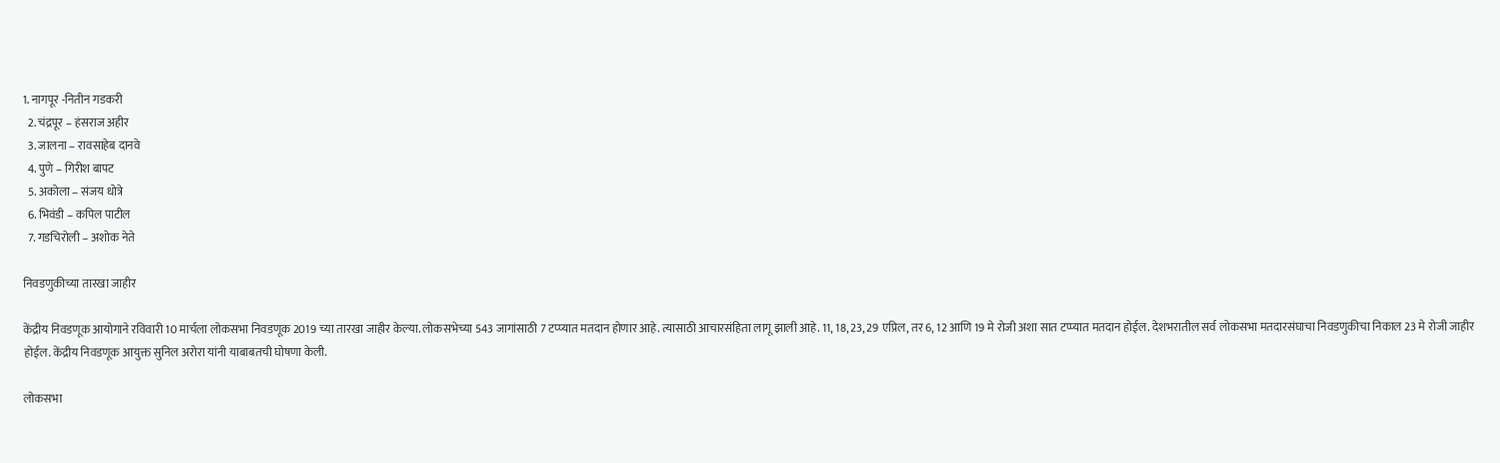1. नागपूर -नितीन गडकरी
  2. चंद्रपूर – हंसराज अहीर
  3. जालना – रावसाहेब दानवे
  4. पुणे – गिरीश बापट
  5. अकोला – संजय धोत्रे
  6. भिवंडी – कपिल पाटील
  7. गडचिरोली – अशोक नेते

निवडणुकीच्या तारखा जाहीर

केंद्रीय निवडणूक आयोगाने रविवारी 10 मार्चला लोकसभा निवडणूक 2019 च्या तारखा जाहीर केल्या. लोकसभेच्या 543 जागांसाठी 7 टप्प्यात मतदान होणार आहे. त्यासाठी आचारसंहिता लागू झाली आहे. 11, 18, 23, 29 एप्रिल, तर 6, 12 आणि 19 मे रोजी अशा सात टप्प्यात मतदान होईल. देशभरातील सर्व लोकसभा मतदारसंघाचा निवडणुकीचा निकाल 23 मे रोजी जाहीर होईल. केंद्रीय निवडणूक आयुक्त सुनिल अरोरा यांनी याबाबतची घोषणा केली.

लोकसभा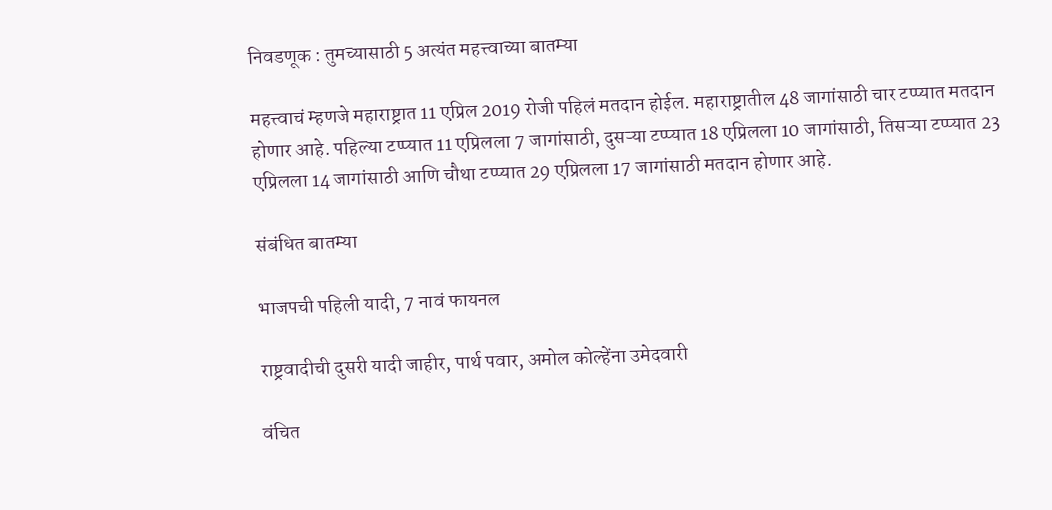निवडणूक : तुमच्यासाठी 5 अत्यंत महत्त्वाच्या बातम्या

महत्त्वाचं म्हणजे महाराष्ट्रात 11 एप्रिल 2019 रोजी पहिलं मतदान होईल. महाराष्ट्रातील 48 जागांसाठी चार टप्प्यात मतदान होणार आहे. पहिल्या टप्प्यात 11 एप्रिलला 7 जागांसाठी, दुसऱ्या टप्प्यात 18 एप्रिलला 10 जागांसाठी, तिसऱ्या टप्प्यात 23 एप्रिलला 14 जागांसाठी आणि चौथा टप्प्यात 29 एप्रिलला 17 जागांसाठी मतदान होणार आहे.

संबंधित बातम्या

भाजपची पहिली यादी, 7 नावं फायनल

राष्ट्रवादीची दुसरी यादी जाहीर, पार्थ पवार, अमोल कोल्हेंना उमेदवारी

वंचित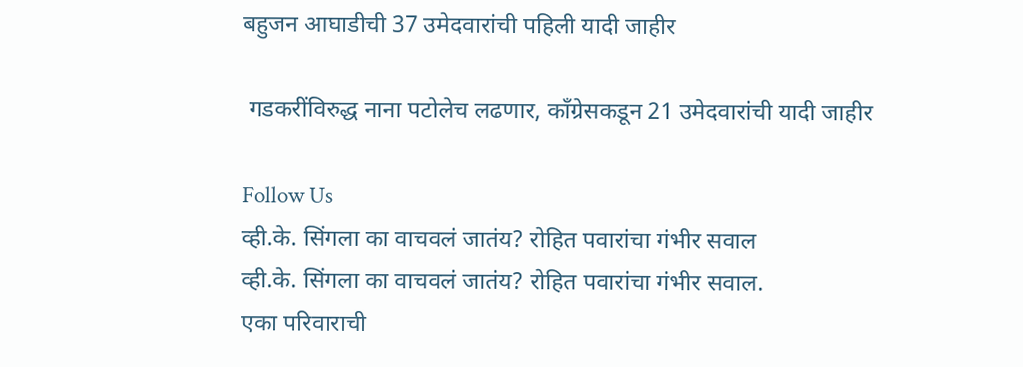बहुजन आघाडीची 37 उमेदवारांची पहिली यादी जाहीर

 गडकरींविरुद्ध नाना पटोलेच लढणार, काँग्रेसकडून 21 उमेदवारांची यादी जाहीर

Follow Us
व्ही.के. सिंगला का वाचवलं जातंय? रोहित पवारांचा गंभीर सवाल
व्ही.के. सिंगला का वाचवलं जातंय? रोहित पवारांचा गंभीर सवाल.
एका परिवाराची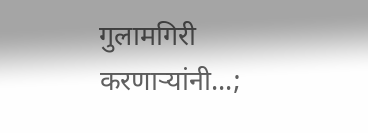गुलामगिरी करणाऱ्यांनी...;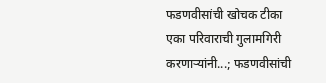फडणवीसांची खोचक टीका
एका परिवाराची गुलामगिरी करणाऱ्यांनी...; फडणवीसांची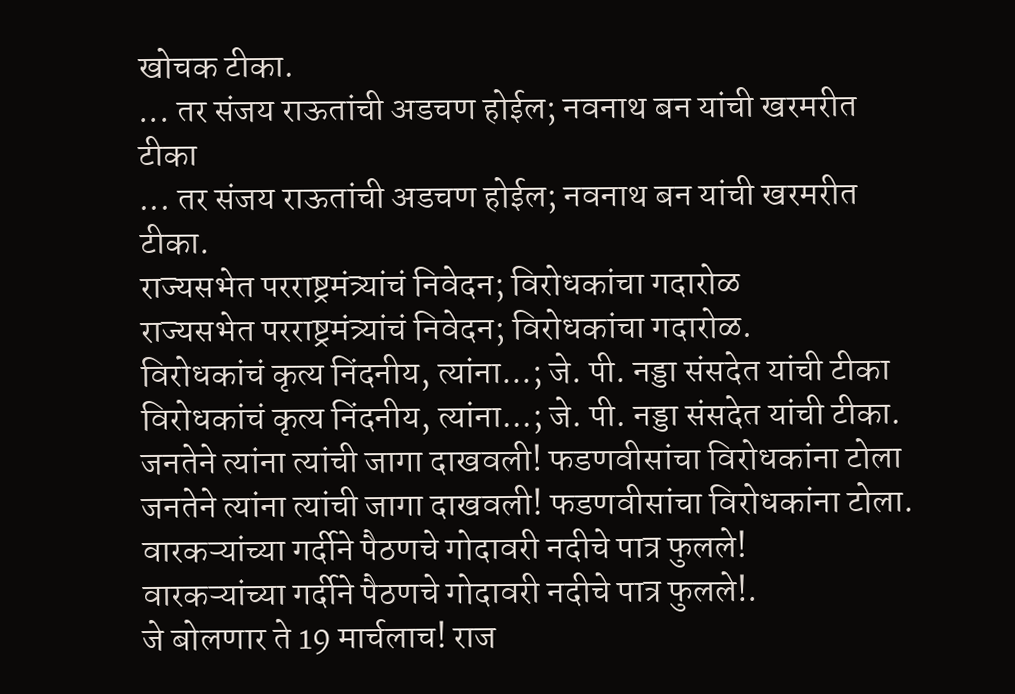खोचक टीका.
... तर संजय राऊतांची अडचण होईल; नवनाथ बन यांची खरमरीत टीका
... तर संजय राऊतांची अडचण होईल; नवनाथ बन यांची खरमरीत टीका.
राज्यसभेत परराष्ट्रमंत्र्यांचं निवेदन; विरोधकांचा गदारोळ
राज्यसभेत परराष्ट्रमंत्र्यांचं निवेदन; विरोधकांचा गदारोळ.
विरोधकांचं कृत्य निंदनीय, त्यांना...; जे. पी. नड्डा संसदेत यांची टीका
विरोधकांचं कृत्य निंदनीय, त्यांना...; जे. पी. नड्डा संसदेत यांची टीका.
जनतेने त्यांना त्यांची जागा दाखवली! फडणवीसांचा विरोधकांना टोला
जनतेने त्यांना त्यांची जागा दाखवली! फडणवीसांचा विरोधकांना टोला.
वारकऱ्यांच्या गर्दीने पैठणचे गोदावरी नदीचे पात्र फुलले!
वारकऱ्यांच्या गर्दीने पैठणचे गोदावरी नदीचे पात्र फुलले!.
जे बोलणार ते 19 मार्चलाच! राज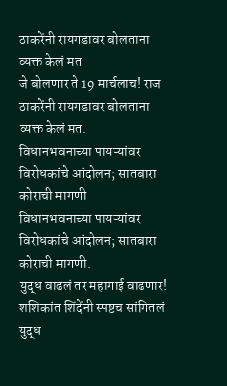ठाकरेंनी रायगडावर बोलताना व्यक्त केलं मत
जे बोलणार ते 19 मार्चलाच! राज ठाकरेंनी रायगडावर बोलताना व्यक्त केलं मत.
विधानभवनाच्या पायऱ्यांवर विरोधकांचे आंदोलन; सातबारा कोराची मागणी
विधानभवनाच्या पायऱ्यांवर विरोधकांचे आंदोलन; सातबारा कोराची मागणी.
युद्ध वाढलं तर महागाई वाढणार! शशिकांत शिंदेंनी स्पष्टच सांगितलं
युद्ध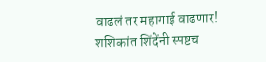वाढलं तर महागाई वाढणार! शशिकांत शिंदेंनी स्पष्टच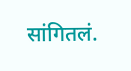सांगितलं.